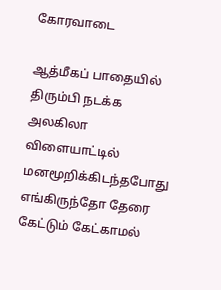கோரவாடை

ஆத்மீகப் பாதையில் திரும்பி நடக்க
அலகிலா விளையாட்டில்
மனமூறிக்கிடந்தபோது
எங்கிருந்தோ தேரை
கேட்டும் கேட்காமல்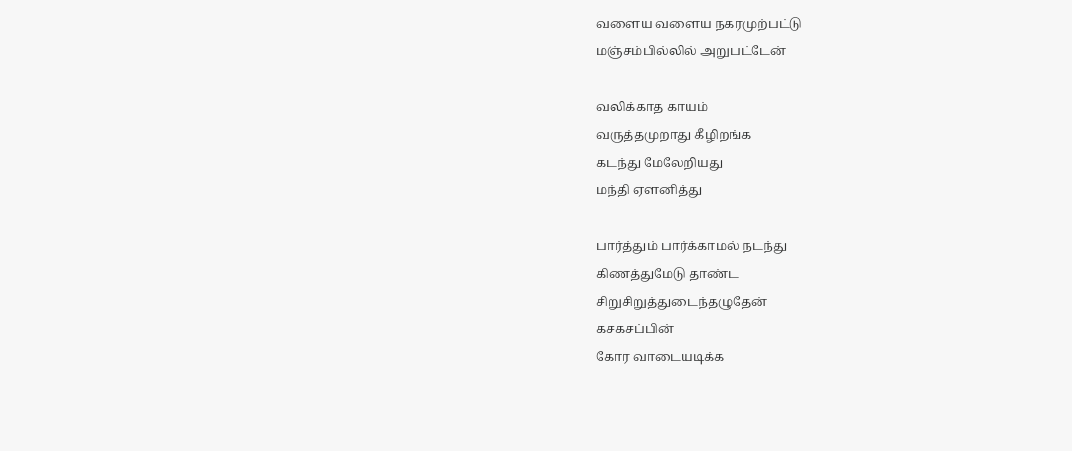வளைய வளைய நகரமுற்பட்டு
மஞ்சம்பில்லில் அறுபட்டேன்

வலிக்காத காயம்
வருத்தமுறாது கீழிறங்க
கடந்து மேலேறியது
மந்தி ஏளனித்து

பார்த்தும் பார்க்காமல் நடந்து
கிணத்துமேடு தாண்ட
சிறுசிறுத்துடைந்தழுதேன்
கசகசப்பின்
கோர வாடையடிக்க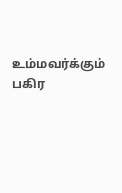உம்மவர்க்கும் பகிர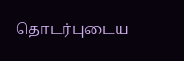தொடர்புடைய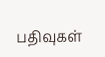பதிவுகள்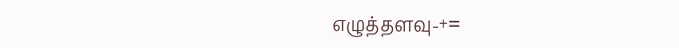எழுத்தளவு-+=